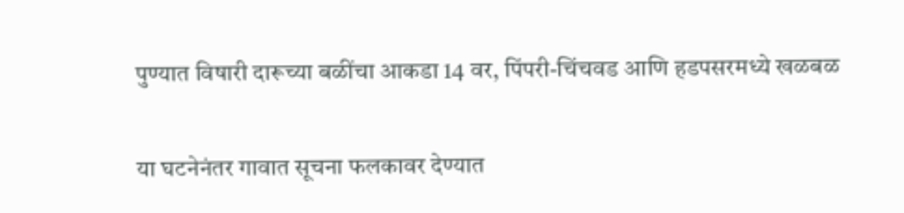पुण्यात विषारी दारूच्या बळींचा आकडा 14 वर, पिंपरी-चिंचवड आणि हडपसरमध्ये खळबळ

या घटनेनंतर गावात सूचना फलकावर देण्यात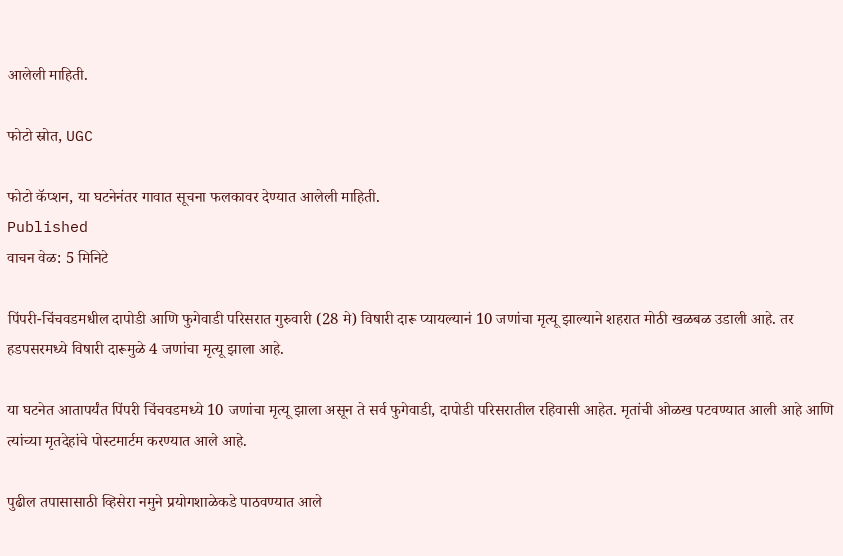आलेली माहिती.

फोटो स्रोत, UGC

फोटो कॅप्शन, या घटनेनंतर गावात सूचना फलकावर देण्यात आलेली माहिती.
Published
वाचन वेळ: 5 मिनिटे

पिंपरी-चिंचवडमधील दापोडी आणि फुगेवाडी परिसरात गुरुवारी (28 मे) विषारी दारू प्यायल्यानं 10 जणांचा मृत्यू झाल्याने शहरात मोठी खळबळ उडाली आहे. तर हडपसरमध्ये विषारी दारूमुळे 4 जणांचा मृत्यू झाला आहे.

या घटनेत आतापर्यंत पिंपरी चिंचवडमध्ये 10 जणांचा मृत्यू झाला असून ते सर्व फुगेवाडी, दापोडी परिसरातील रहिवासी आहेत. मृतांची ओळख पटवण्यात आली आहे आणि त्यांच्या मृतदेहांचे पोस्टमार्टम करण्यात आले आहे.

पुढील तपासासाठी व्हिसेरा नमुने प्रयोगशाळेकडे पाठवण्यात आले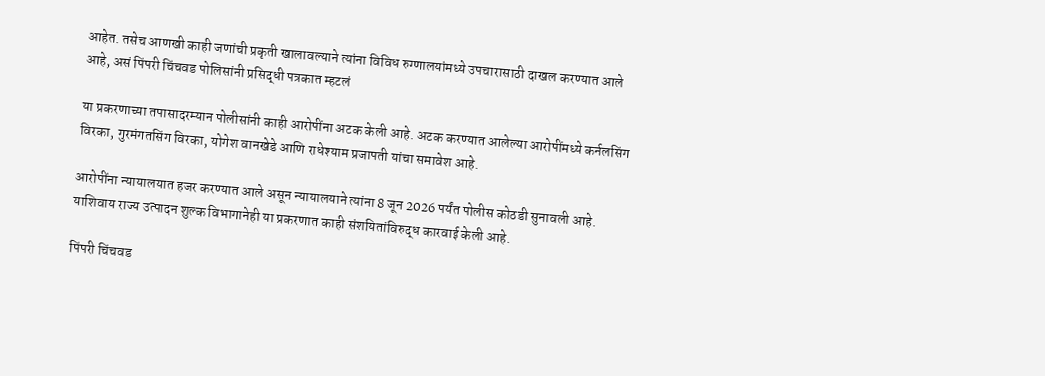आहेत. तसेच आणखी काही जणांची प्रकृती खालावल्याने त्यांना विविध रुग्णालयांमध्ये उपचारासाठी दाखल करण्यात आले आहे, असं पिंपरी चिंचवड पोलिसांनी प्रसिद्धी पत्रकात म्हटलं

या प्रकरणाच्या तपासादरम्यान पोलीसांनी काही आरोपींना अटक केली आहे. अटक करण्यात आलेल्या आरोपींमध्ये कर्नलसिंग विरका, गुरमंगतसिंग विरका, योगेश वानखेडे आणि राधेश्याम प्रजापती यांचा समावेश आहे.

आरोपींना न्यायालयात हजर करण्यात आले असून न्यायालयाने त्यांना 8 जून 2026 पर्यंत पोलीस कोठडी सुनावली आहे. याशिवाय राज्य उत्पादन शुल्क विभागानेही या प्रकरणात काही संशयितांविरुद्ध कारवाई केली आहे.

पिंपरी चिंचवड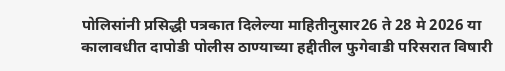पोलिसांनी प्रसिद्धी पत्रकात दिलेल्या माहितीनुसार26 ते 28 मे 2026 या कालावधीत दापोडी पोलीस ठाण्याच्या हद्दीतील फुगेवाडी परिसरात विषारी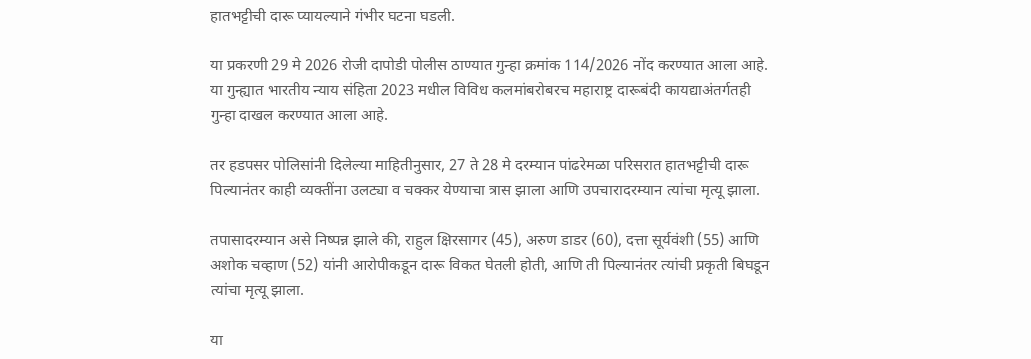हातभट्टीची दारू प्यायल्याने गंभीर घटना घडली.

या प्रकरणी 29 मे 2026 रोजी दापोडी पोलीस ठाण्यात गुन्हा क्रमांक 114/2026 नोंद करण्यात आला आहे. या गुन्ह्यात भारतीय न्याय संहिता 2023 मधील विविध कलमांबरोबरच महाराष्ट्र दारूबंदी कायद्याअंतर्गतही गुन्हा दाखल करण्यात आला आहे.

तर हडपसर पोलिसांनी दिलेल्या माहितीनुसार, 27 ते 28 मे दरम्यान पांढरेमळा परिसरात हातभट्टीची दारू पिल्यानंतर काही व्यक्तींना उलट्या व चक्कर येण्याचा त्रास झाला आणि उपचारादरम्यान त्यांचा मृत्यू झाला.

तपासादरम्यान असे निष्पन्न झाले की, राहुल क्षिरसागर (45), अरुण डाडर (60), दत्ता सूर्यवंशी (55) आणि अशोक चव्हाण (52) यांनी आरोपीकडून दारू विकत घेतली होती, आणि ती पिल्यानंतर त्यांची प्रकृती बिघडून त्यांचा मृत्यू झाला.

या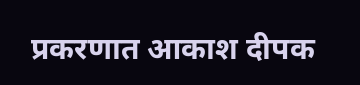प्रकरणात आकाश दीपक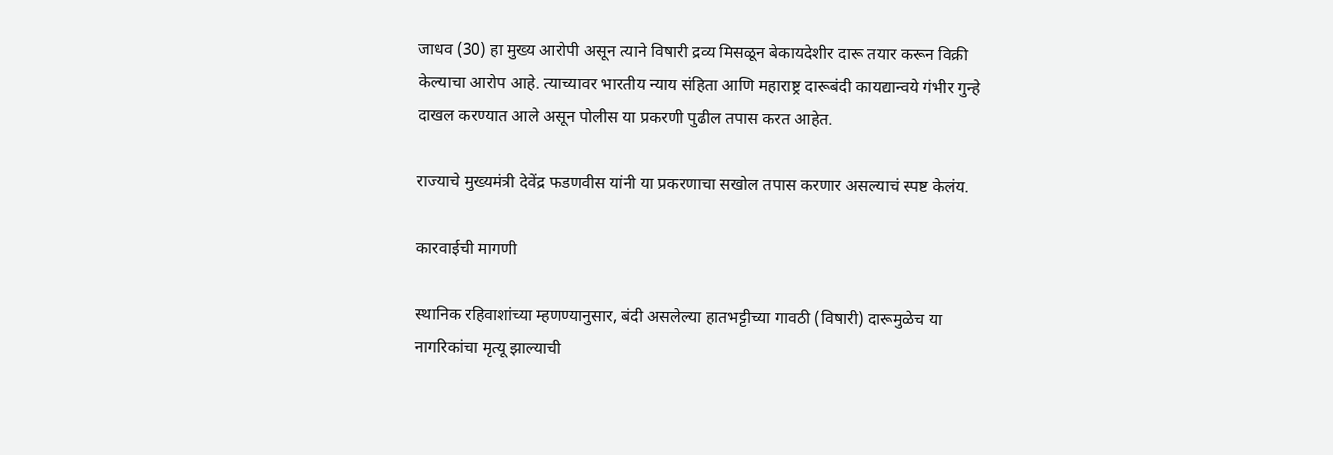जाधव (30) हा मुख्य आरोपी असून त्याने विषारी द्रव्य मिसळून बेकायदेशीर दारू तयार करून विक्री केल्याचा आरोप आहे. त्याच्यावर भारतीय न्याय संहिता आणि महाराष्ट्र दारूबंदी कायद्यान्वये गंभीर गुन्हे दाखल करण्यात आले असून पोलीस या प्रकरणी पुढील तपास करत आहेत.

राज्याचे मुख्यमंत्री देवेंद्र फडणवीस यांनी या प्रकरणाचा सखोल तपास करणार असल्याचं स्पष्ट केलंय.

कारवाईची मागणी

स्थानिक रहिवाशांच्या म्हणण्यानुसार, बंदी असलेल्या हातभट्टीच्या गावठी (विषारी) दारूमुळेच या नागरिकांचा मृत्यू झाल्याची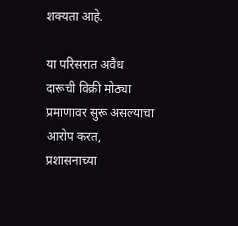शक्यता आहे.

या परिसरात अवैध दारूची विक्री मोठ्या प्रमाणावर सुरू असल्याचा आरोप करत, प्रशासनाच्या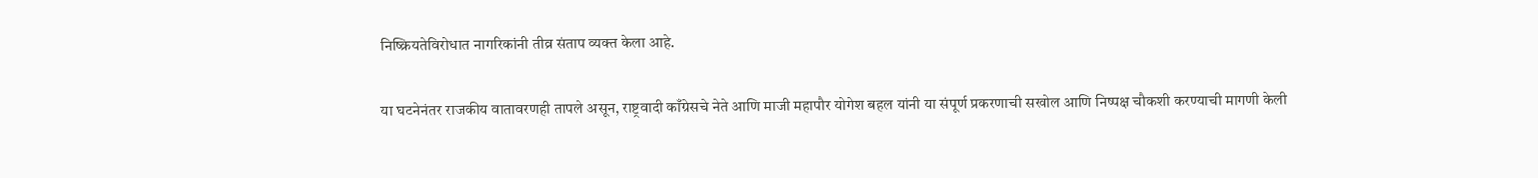निष्क्रियतेविरोधात नागरिकांनी तीव्र संताप व्यक्त केला आहे.

या घटनेनंतर राजकीय वातावरणही तापले असून, राष्ट्रवादी काँग्रेसचे नेते आणि माजी महापौर योगेश बहल यांनी या संपूर्ण प्रकरणाची सखोल आणि निष्पक्ष चौकशी करण्याची मागणी केली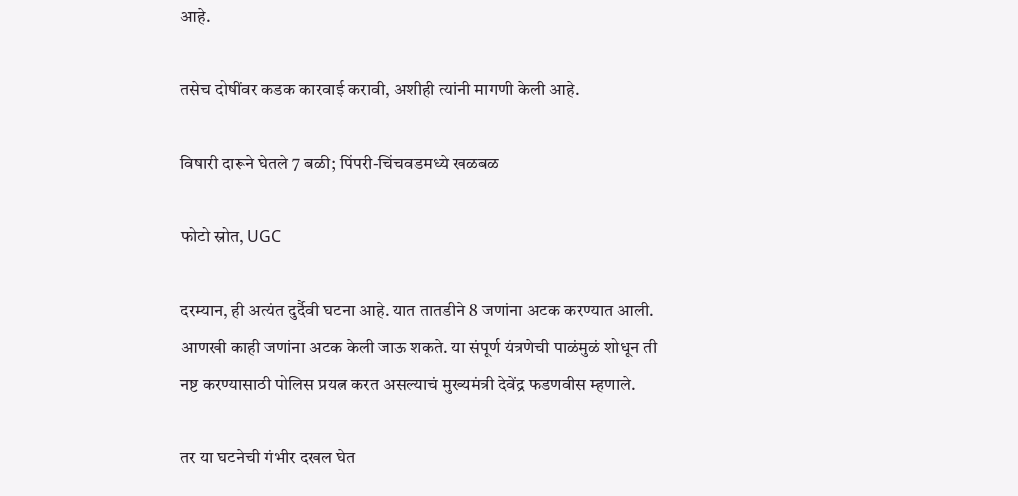आहे.

तसेच दोषींवर कडक कारवाई करावी, अशीही त्यांनी मागणी केली आहे.

विषारी दारूने घेतले 7 बळी; पिंपरी-चिंचवडमध्ये खळबळ

फोटो स्रोत, UGC

दरम्यान, ही अत्यंत दुर्दैवी घटना आहे. यात तातडीने 8 जणांना अटक करण्यात आली. आणखी काही जणांना अटक केली जाऊ शकते. या संपूर्ण यंत्रणेची पाळंमुळं शोधून ती नष्ट करण्यासाठी पोलिस प्रयत्न करत असल्याचं मुख्यमंत्री देवेंद्र फडणवीस म्हणाले.

तर या घटनेची गंभीर दखल घेत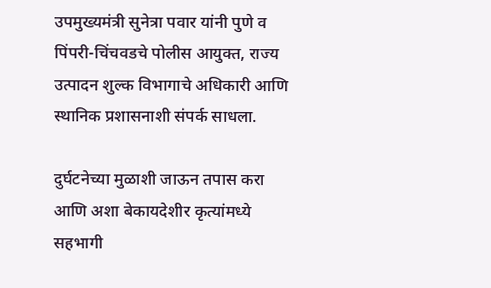उपमुख्यमंत्री सुनेत्रा पवार यांनी पुणे व पिंपरी-चिंचवडचे पोलीस आयुक्त, राज्य उत्पादन शुल्क विभागाचे अधिकारी आणि स्थानिक प्रशासनाशी संपर्क साधला.

दुर्घटनेच्या मुळाशी जाऊन तपास करा आणि अशा बेकायदेशीर कृत्यांमध्ये सहभागी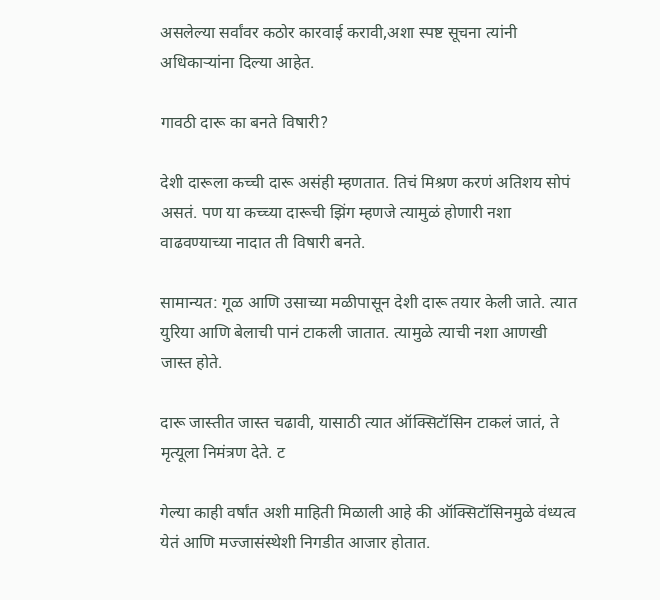असलेल्या सर्वांवर कठोर कारवाई करावी,अशा स्पष्ट सूचना त्यांनी अधिकाऱ्यांना दिल्या आहेत.

गावठी दारू का बनते विषारी?

देशी दारूला कच्ची दारू असंही म्हणतात. तिचं मिश्रण करणं अतिशय सोपं असतं. पण या कच्च्या दारूची झिंग म्हणजे त्यामुळं होणारी नशा वाढवण्याच्या नादात ती विषारी बनते.

सामान्यत: गूळ आणि उसाच्या मळीपासून देशी दारू तयार केली जाते. त्यात युरिया आणि बेलाची पानं टाकली जातात. त्यामुळे त्याची नशा आणखी जास्त होते.

दारू जास्तीत जास्त चढावी, यासाठी त्यात ऑक्सिटॉसिन टाकलं जातं, ते मृत्यूला निमंत्रण देते. ट

गेल्या काही वर्षांत अशी माहिती मिळाली आहे की ऑक्सिटॉसिनमुळे वंध्यत्व येतं आणि मज्जासंस्थेशी निगडीत आजार होतात.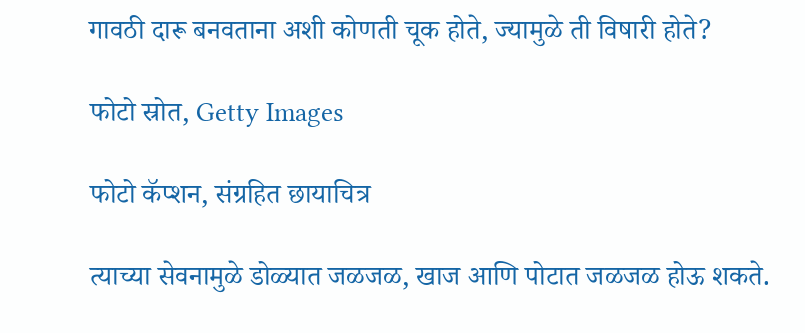गावठी दारू बनवताना अशी कोणती चूक होते, ज्यामुळे ती विषारी होते?

फोटो स्रोत, Getty Images

फोटो कॅप्शन, संग्रहित छायाचित्र

त्याच्या सेवनामुळे डोळ्यात जळजळ, खाज आणि पोटात जळजळ होऊ शकते.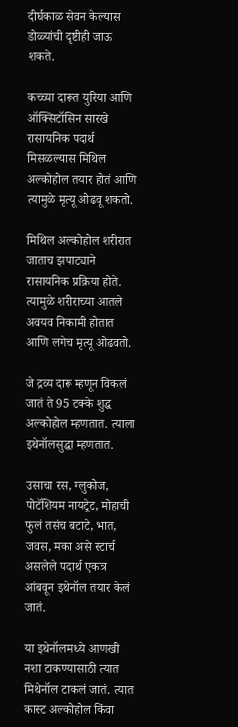दीर्घकाळ सेवन केल्यास डोळ्यांची दृष्टीही जाऊ शकते.

कच्च्या दारूत युरिया आणि ऑक्सिटॉसिन सारखे रासायनिक पदार्थ मिसळल्यास मिथिल अल्कोहोल तयार होतं आणि त्यामुळे मृत्यू ओढवू शकतो.

मिथिल अल्कोहोल शरीरात जाताच झपाट्याने रासायनिक प्रक्रिया होते. त्यामुळे शरीराच्या आतले अवयव निकामी होतात आणि लगेच मृत्यू ओढवतो.

जे द्रव्य दारू म्हणून विकलं जातं ते 95 टक्के शुद्ध अल्कोहोल म्हणतात. त्याला इथेनॉलसुद्धा म्हणतात.

उसाचा रस, ग्लुकोज, पोटॅशियम नायट्रेट, मोहाची फुलं तसंच बटाटे, भात, जवस, मका असे स्टार्च असलेले पदार्थ एकत्र आंबवून इथेनॉल तयार केलं जातं.

या इथेनॉलमध्ये आणखी नशा टाकण्यासाठी त्यात मिथेनॉल टाकलं जातं. त्यात कास्ट अल्कोहोल किंवा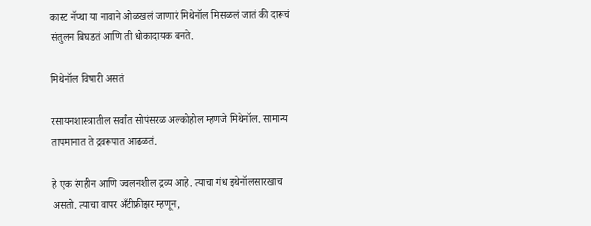कास्ट नॅप्था या नावाने ओळखलं जाणारं मिथेनॉल मिसळलं जातं की दारूचं संतुलन बिघडतं आणि ती धोकादायक बनते.

मिथेनॉल विषारी असतं

रसायनशास्त्रातील सर्वांत सोपंसरळ अल्कोहोल म्हणजे मिथेनॉल. सामान्य तापमानात ते द्रवरूपात आढळतं.

हे एक रंगहीन आणि ज्वलनशील द्रव्य आहे. त्याचा गंध इथेनॉलसारखाच असतो. त्याचा वापर अँटीफ्रीझर म्हणून,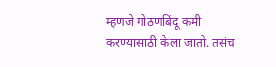म्हणजे गोठणबिंदू कमी करण्यासाठी केला जातो. तसंच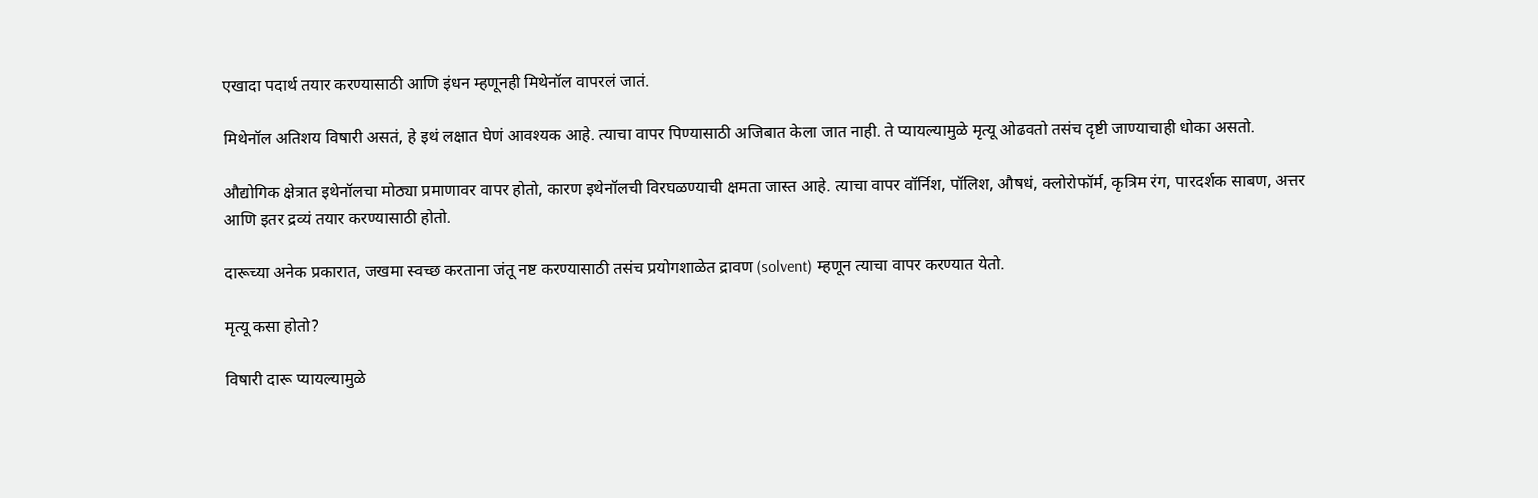एखादा पदार्थ तयार करण्यासाठी आणि इंधन म्हणूनही मिथेनॉल वापरलं जातं.

मिथेनॉल अतिशय विषारी असतं, हे इथं लक्षात घेणं आवश्यक आहे. त्याचा वापर पिण्यासाठी अजिबात केला जात नाही. ते प्यायल्यामुळे मृत्यू ओढवतो तसंच दृष्टी जाण्याचाही धोका असतो.

औद्योगिक क्षेत्रात इथेनॉलचा मोठ्या प्रमाणावर वापर होतो, कारण इथेनॉलची विरघळण्याची क्षमता जास्त आहे. त्याचा वापर वॉर्निश, पॉलिश, औषधं, क्लोरोफॉर्म, कृत्रिम रंग, पारदर्शक साबण, अत्तर आणि इतर द्रव्यं तयार करण्यासाठी होतो.

दारूच्या अनेक प्रकारात, जखमा स्वच्छ करताना जंतू नष्ट करण्यासाठी तसंच प्रयोगशाळेत द्रावण (solvent) म्हणून त्याचा वापर करण्यात येतो.

मृत्यू कसा होतो?

विषारी दारू प्यायल्यामुळे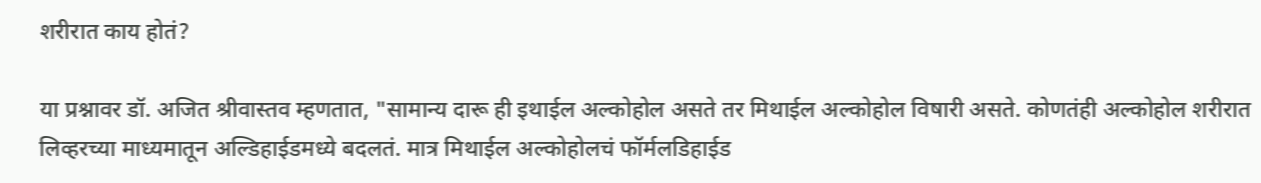शरीरात काय होतं?

या प्रश्नावर डॉ. अजित श्रीवास्तव म्हणतात, "सामान्य दारू ही इथाईल अल्कोहोल असते तर मिथाईल अल्कोहोल विषारी असते. कोणतंही अल्कोहोल शरीरात लिव्हरच्या माध्यमातून अल्डिहाईडमध्ये बदलतं. मात्र मिथाईल अल्कोहोलचं फॉर्मलडिहाईड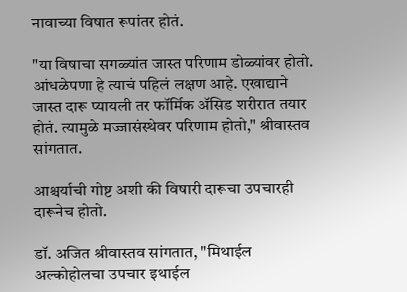नावाच्या विषात रूपांतर होतं.

"या विषाचा सगळ्यांत जास्त परिणाम डोळ्यांवर होतो. आंधळेपणा हे त्याचं पहिलं लक्षण आहे. एखाद्याने जास्त दारू प्यायली तर फॉर्मिक ॲसिड शरीरात तयार होतं. त्यामुळे मज्जासंस्थेवर परिणाम होतो," श्रीवास्तव सांगतात.

आश्चर्याची गोष्ट अशी की विषारी दारूचा उपचारही दारूनेच होतो.

डॉ. अजित श्रीवास्तव सांगतात, "मिथाईल अल्कोहोलचा उपचार इथाईल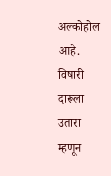अल्कोहोल आहे. विषारी दारूला उतारा म्हणून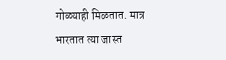गोळ्याही मिळतात. मात्र भारतात त्या जास्त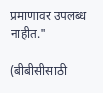प्रमाणावर उपलब्ध नाहीत."

(बीबीसीसाठी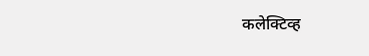कलेक्टिव्ह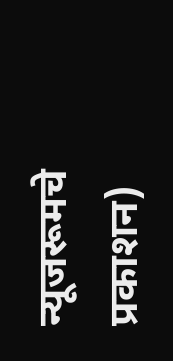न्यूजरूमचे प्रकाशन)